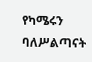የካሜሩን ባለሥልጣናት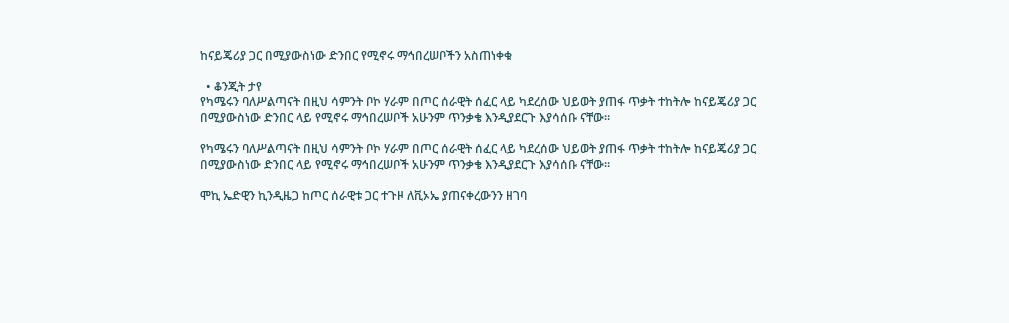ከናይጄሪያ ጋር በሚያውስነው ድንበር የሚኖሩ ማኅበረሠቦችን አስጠነቀቁ

  • ቆንጂት ታየ
የካሜሩን ባለሥልጣናት በዚህ ሳምንት ቦኮ ሃራም በጦር ሰራዊት ሰፈር ላይ ካደረሰው ህይወት ያጠፋ ጥቃት ተከትሎ ከናይጄሪያ ጋር በሚያውስነው ድንበር ላይ የሚኖሩ ማኅበረሠቦች አሁንም ጥንቃቄ እንዲያደርጉ እያሳሰቡ ናቸው።

የካሜሩን ባለሥልጣናት በዚህ ሳምንት ቦኮ ሃራም በጦር ሰራዊት ሰፈር ላይ ካደረሰው ህይወት ያጠፋ ጥቃት ተከትሎ ከናይጄሪያ ጋር በሚያውስነው ድንበር ላይ የሚኖሩ ማኅበረሠቦች አሁንም ጥንቃቄ እንዲያደርጉ እያሳሰቡ ናቸው።

ሞኪ ኤድዊን ኪንዲዜጋ ከጦር ሰራዊቱ ጋር ተጉዞ ለቪኦኤ ያጠናቀረውንን ዘገባ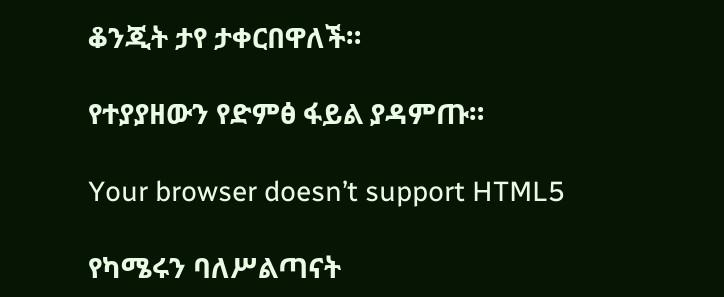ቆንጂት ታየ ታቀርበዋለች።

የተያያዘውን የድምፅ ፋይል ያዳምጡ።

Your browser doesn’t support HTML5

የካሜሩን ባለሥልጣናት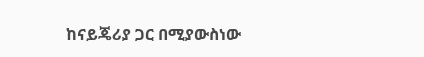ከናይጄሪያ ጋር በሚያውስነው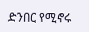ድንበር የሚኖሩ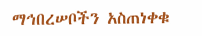ማኅበረሠቦችን አስጠነቀቁ